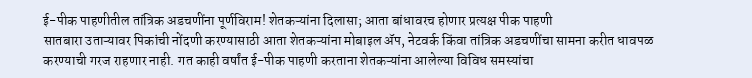ई-पीक पाहणीतील तांत्रिक अडचणींना पूर्णविराम! शेतकऱ्यांना दिलासा; आता बांधावरच होणार प्रत्यक्ष पीक पाहणी
सातबारा उताऱ्यावर पिकांची नोंदणी करण्यासाठी आता शेतकऱ्यांना मोबाइल ॲप, नेटवर्क किंवा तांत्रिक अडचणींचा सामना करीत धावपळ करण्याची गरज राहणार नाही. गत काही वर्षांत ई-पीक पाहणी करताना शेतकऱ्यांना आलेल्या विविध समस्यांचा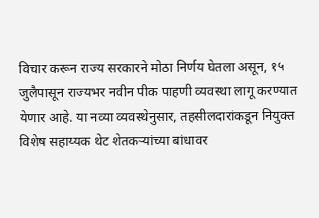विचार करून राज्य सरकारने मोठा निर्णय घेतला असून, १५ जुलैपासून राज्यभर नवीन पीक पाहणी व्यवस्था लागू करण्यात येणार आहे. या नव्या व्यवस्थेनुसार, तहसीलदारांकडून नियुक्त विशेष सहाय्यक थेट शेतकऱ्यांच्या बांधावर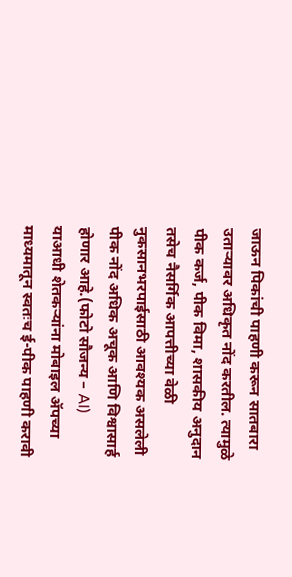जाऊन पिकांची पाहणी करून सातबारा उताऱ्यावर अधिकृत नोंद करतील. त्यामुळे पीक कर्ज, पीक विमा, शासकीय अनुदान तसेच नैसर्गिक आपत्तीच्या वेळी नुकसानभरपाईसाठी आवश्यक असलेली पीक नोंद अधिक अचूक आणि विश्वासार्ह होणार आहे.(फोटो सौजन्य – AI)
याआधी शेतकऱ्यांना मोबाइल ॲपच्या माध्यमातून स्वतःच ई-पीक पाहणी करावी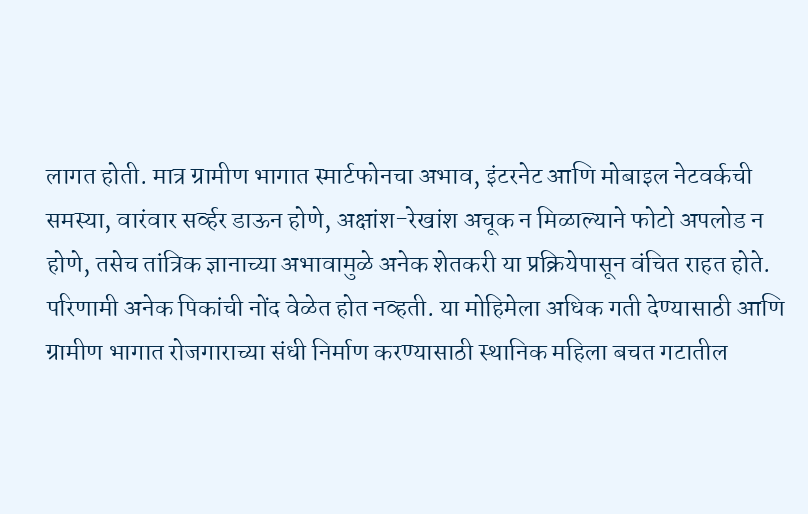लागत होती. मात्र ग्रामीण भागात स्मार्टफोनचा अभाव, इंटरनेट आणि मोबाइल नेटवर्कची समस्या, वारंवार सर्व्हर डाऊन होणे, अक्षांश-रेखांश अचूक न मिळाल्याने फोटो अपलोड न होणे, तसेच तांत्रिक ज्ञानाच्या अभावामुळे अनेक शेतकरी या प्रक्रियेपासून वंचित राहत होते. परिणामी अनेक पिकांची नोंद वेळेत होत नव्हती. या मोहिमेला अधिक गती देण्यासाठी आणि ग्रामीण भागात रोजगाराच्या संधी निर्माण करण्यासाठी स्थानिक महिला बचत गटातील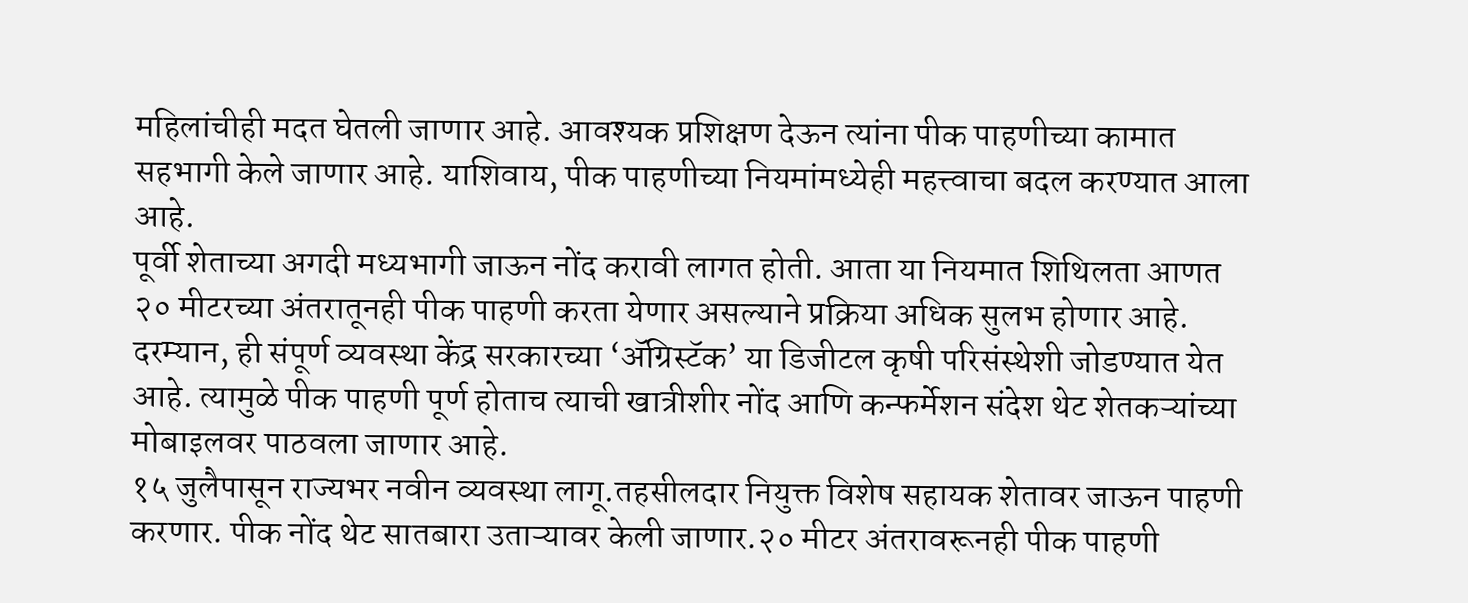महिलांचीही मदत घेतली जाणार आहे. आवश्यक प्रशिक्षण देऊन त्यांना पीक पाहणीच्या कामात सहभागी केले जाणार आहे. याशिवाय, पीक पाहणीच्या नियमांमध्येही महत्त्वाचा बदल करण्यात आला आहे.
पूर्वी शेताच्या अगदी मध्यभागी जाऊन नोंद करावी लागत होती. आता या नियमात शिथिलता आणत २० मीटरच्या अंतरातूनही पीक पाहणी करता येणार असल्याने प्रक्रिया अधिक सुलभ होणार आहे. दरम्यान, ही संपूर्ण व्यवस्था केंद्र सरकारच्या ‘ॲग्रिस्टॅक’ या डिजीटल कृषी परिसंस्थेशी जोडण्यात येत आहे. त्यामुळे पीक पाहणी पूर्ण होताच त्याची खात्रीशीर नोंद आणि कन्फर्मेशन संदेश थेट शेतकऱ्यांच्या मोबाइलवर पाठवला जाणार आहे.
१५ जुलैपासून राज्यभर नवीन व्यवस्था लागू.तहसीलदार नियुक्त विशेष सहायक शेतावर जाऊन पाहणी करणार. पीक नोंद थेट सातबारा उताऱ्यावर केली जाणार.२० मीटर अंतरावरूनही पीक पाहणी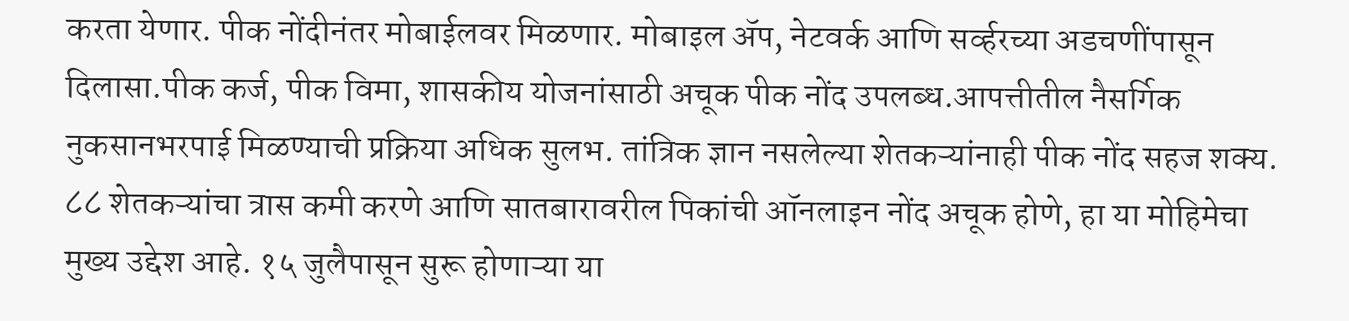करता येणार. पीक नोंदीनंतर मोबाईलवर मिळणार. मोबाइल ॲप, नेटवर्क आणि सर्व्हरच्या अडचणींपासून दिलासा.पीक कर्ज, पीक विमा, शासकीय योजनांसाठी अचूक पीक नोंद उपलब्ध.आपत्तीतील नैसर्गिक नुकसानभरपाई मिळण्याची प्रक्रिया अधिक सुलभ. तांत्रिक ज्ञान नसलेल्या शेतकऱ्यांनाही पीक नोंद सहज शक्य.
८८ शेतकऱ्यांचा त्रास कमी करणे आणि सातबारावरील पिकांची ऑनलाइन नोंद अचूक होणे, हा या मोहिमेचा मुख्य उद्देश आहे. १५ जुलैपासून सुरू होणाऱ्या या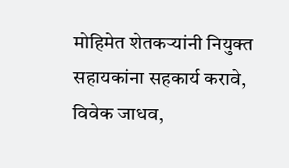मोहिमेत शेतकऱ्यांनी नियुक्त सहायकांना सहकार्य करावे, विवेक जाधव,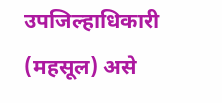उपजिल्हाधिकारी (महसूल) असे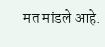मत मांडले आहे.